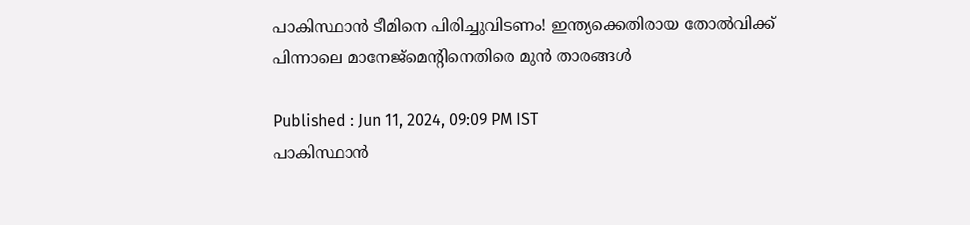പാകിസ്ഥാന്‍ ടീമിനെ പിരിച്ചുവിടണം! ഇന്ത്യക്കെതിരായ തോല്‍വിക്ക് പിന്നാലെ മാനേജ്‌മെന്റിനെതിരെ മുന്‍ താരങ്ങള്‍

Published : Jun 11, 2024, 09:09 PM IST
പാകിസ്ഥാന്‍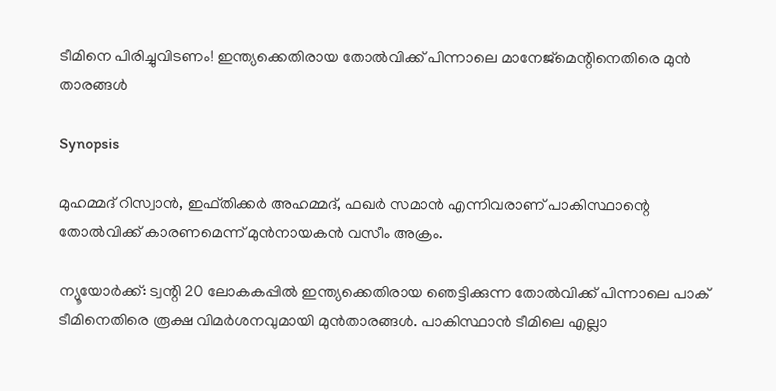ടീമിനെ പിരിച്ചുവിടണം! ഇന്ത്യക്കെതിരായ തോല്‍വിക്ക് പിന്നാലെ മാനേജ്‌മെന്റിനെതിരെ മുന്‍ താരങ്ങള്‍

Synopsis

മുഹമ്മദ് റിസ്വാന്‍, ഇഫ്തിക്കര്‍ അഹമ്മദ്, ഫഖര്‍ സമാന്‍ എന്നിവരാണ് പാകിസ്ഥാന്റെ തോല്‍വിക്ക് കാരണമെന്ന് മുന്‍നായകന്‍ വസീം അക്രം.

ന്യൂയോര്‍ക്ക്: ട്വന്റി 20 ലോകകപ്പില്‍ ഇന്ത്യക്കെതിരായ ഞെട്ടിക്കുന്ന തോല്‍വിക്ക് പിന്നാലെ പാക് ടീമിനെതിരെ രൂക്ഷ വിമര്‍ശനവുമായി മുന്‍താരങ്ങള്‍. പാകിസ്ഥാന്‍ ടീമിലെ എല്ലാ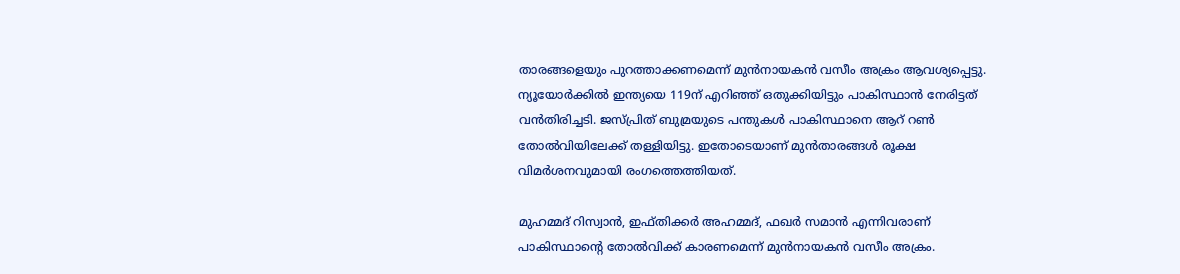താരങ്ങളെയും പുറത്താക്കണമെന്ന് മുന്‍നായകന്‍ വസീം അക്രം ആവശ്യപ്പെട്ടു. ന്യൂയോര്‍ക്കില്‍ ഇന്ത്യയെ 119ന് എറിഞ്ഞ് ഒതുക്കിയിട്ടും പാകിസ്ഥാന്‍ നേരിട്ടത് വന്‍തിരിച്ചടി. ജസ്പ്രിത് ബുമ്രയുടെ പന്തുകള്‍ പാകിസ്ഥാനെ ആറ് റണ്‍ തോല്‍വിയിലേക്ക് തള്ളിയിട്ടു. ഇതോടെയാണ് മുന്‍താരങ്ങള്‍ രൂക്ഷ വിമര്‍ശനവുമായി രംഗത്തെത്തിയത്.

മുഹമ്മദ് റിസ്വാന്‍, ഇഫ്തിക്കര്‍ അഹമ്മദ്, ഫഖര്‍ സമാന്‍ എന്നിവരാണ് പാകിസ്ഥാന്റെ തോല്‍വിക്ക് കാരണമെന്ന് മുന്‍നായകന്‍ വസീം അക്രം.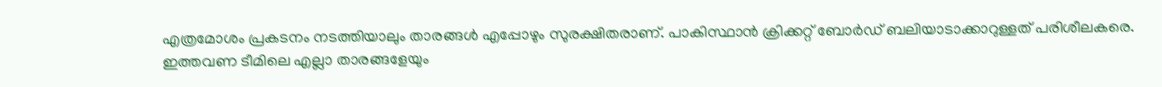എത്രമോശം പ്രകടനം നടത്തിയാലും താരങ്ങള്‍ എപ്പോഴും സുരക്ഷിതരാണ്. പാകിസ്ഥാന്‍ ക്രിക്കറ്റ് ബോര്‍ഡ് ബലിയാടാക്കാറുള്ളത് പരിശീലകരെ. ഇത്തവണ ടീമിലെ എല്ലാ താരങ്ങളേയും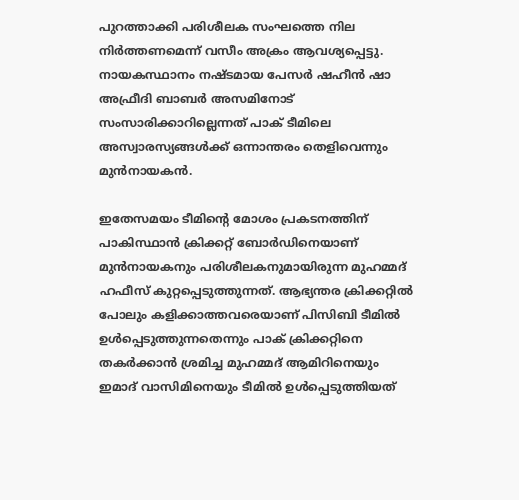പുറത്താക്കി പരിശീലക സംഘത്തെ നില നിര്‍ത്തണമെന്ന് വസീം അക്രം ആവശ്യപ്പെട്ടു. നായകസ്ഥാനം നഷ്ടമായ പേസര്‍ ഷഹീന്‍ ഷാ അഫ്രീദി ബാബര്‍ അസമിനോട് സംസാരിക്കാറില്ലെന്നത് പാക് ടീമിലെ അസ്വാരസ്യങ്ങള്‍ക്ക് ഒന്നാന്തരം തെളിവെന്നും മുന്‍നായകന്‍.

ഇതേസമയം ടീമിന്റെ മോശം പ്രകടനത്തിന് പാകിസ്ഥാന്‍ ക്രിക്കറ്റ് ബോര്‍ഡിനെയാണ് മുന്‍നായകനും പരിശീലകനുമായിരുന്ന മുഹമ്മദ് ഹഫീസ് കുറ്റപ്പെടുത്തുന്നത്. ആഭ്യന്തര ക്രിക്കറ്റില്‍ പോലും കളിക്കാത്തവരെയാണ് പിസിബി ടീമില്‍ ഉള്‍പ്പെടുത്തുന്നതെന്നും പാക് ക്രിക്കറ്റിനെ തകര്‍ക്കാന്‍ ശ്രമിച്ച മുഹമ്മദ് ആമിറിനെയും ഇമാദ് വാസിമിനെയും ടീമില്‍ ഉള്‍പ്പെടുത്തിയത്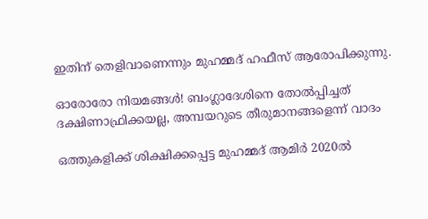ഇതിന് തെളിവാണെന്നും മുഹമ്മദ് ഹഫീസ് ആരോപിക്കുന്നു.

ഓരോരോ നിയമങ്ങള്‍! ബംഗ്ലാദേശിനെ തോല്‍പ്പിച്ചത് ദക്ഷിണാഫ്രിക്കയല്ല, അമ്പയറുടെ തീരുമാനങ്ങളെന്ന് വാദം

ഒത്തുകളിക്ക് ശിക്ഷിക്കപ്പെട്ട മുഹമ്മദ് ആമിര്‍ 2020ല്‍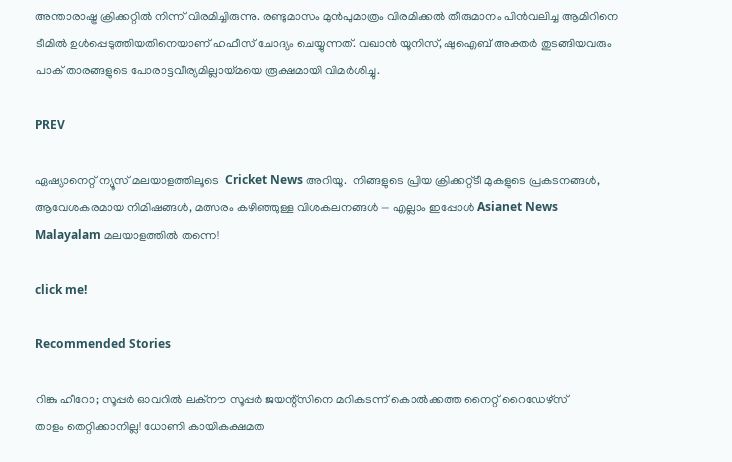അന്താരാഷ്ട്ര ക്രിക്കറ്റില്‍ നിന്ന് വിരമിച്ചിരുന്നു. രണ്ടുമാസം മുന്‍പുമാത്രം വിരമിക്കല്‍ തീരുമാനം പിന്‍വലിച്ച ആമിറിനെ ടീമില്‍ ഉള്‍പ്പെടുത്തിയതിനെയാണ് ഹഫീസ് ചോദ്യം ചെയ്യുന്നത്. വഖാന്‍ യൂനിസ്, ഷുഐബ് അക്തര്‍ തുടങ്ങിയവരും പാക് താരങ്ങളുടെ പോരാട്ടവീര്യമില്ലായ്മയെ രൂക്ഷമായി വിമര്‍ശിച്ചു.

PREV

ഏഷ്യാനെറ്റ് ന്യൂസ് മലയാളത്തിലൂടെ  Cricket News അറിയൂ.  നിങ്ങളുടെ പ്രിയ ക്രിക്കറ്റ്ടീ മുകളുടെ പ്രകടനങ്ങൾ, ആവേശകരമായ നിമിഷങ്ങൾ, മത്സരം കഴിഞ്ഞുള്ള വിശകലനങ്ങൾ — എല്ലാം ഇപ്പോൾ Asianet News Malayalam മലയാളത്തിൽ തന്നെ!

click me!

Recommended Stories

റിങ്കു ഹീറോ; സൂപ്പര്‍ ഓവറില്‍ ലക്‌നൗ സൂപ്പര്‍ ജയന്റ്‌സിനെ മറികടന്ന് കൊല്‍ക്കത്ത നൈറ്റ് റൈഡേഴ്‌സ്
താളം തെറ്റിക്കാനില്ല! ധോണി കായികക്ഷമത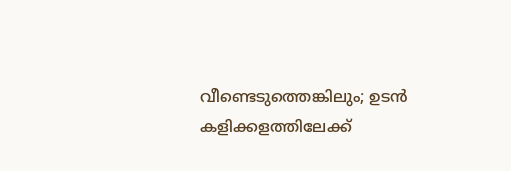വീണ്ടെടുത്തെങ്കിലും; ഉടന്‍ കളിക്കളത്തിലേക്ക്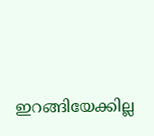ഇറങ്ങിയേക്കില്ല